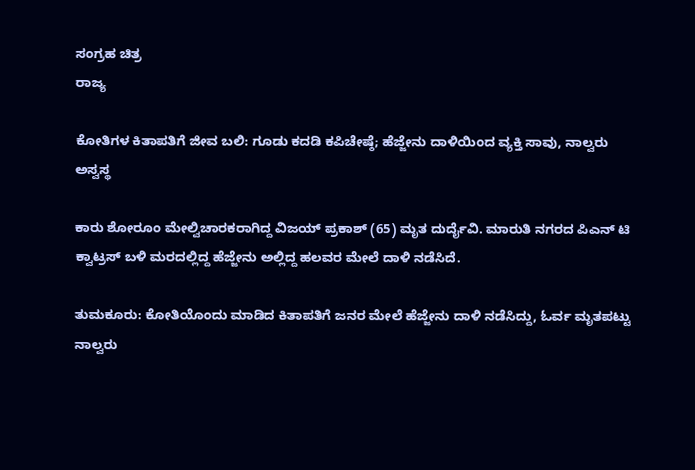ಸಂಗ್ರಹ ಚಿತ್ರ
ರಾಜ್ಯ

ಕೋತಿಗಳ ಕಿತಾಪತಿಗೆ ಜೀವ ಬಲಿ: ಗೂಡು ಕದಡಿ ಕಪಿಚೇಷ್ಠೆ; ಹೆಜ್ಜೇನು ದಾಳಿಯಿಂದ ವ್ಯಕ್ತಿ ಸಾವು, ನಾಲ್ವರು ಅಸ್ವಸ್ಥ

ಕಾರು ಶೋರೂಂ ಮೇಲ್ವಿಚಾರಕರಾಗಿದ್ದ ವಿಜಯ್ ಪ್ರಕಾಶ್ (65) ಮೃತ ದುರ್ದೈವಿ. ಮಾರುತಿ ನಗರದ ಪಿಎನ್ ಟಿ ಕ್ವಾಟ್ರಸ್ ಬಳಿ ಮರದಲ್ಲಿದ್ದ ಹೆಜ್ಜೇನು ಅಲ್ಲಿದ್ದ ಹಲವರ ಮೇಲೆ ದಾಳಿ ನಡೆಸಿದೆ.

ತುಮಕೂರು: ಕೋತಿಯೊಂದು ಮಾಡಿದ ಕಿತಾಪತಿಗೆ ಜನರ ಮೇಲೆ ಹೆಜ್ಜೇನು ದಾಳಿ ನಡೆಸಿದ್ದು, ಓರ್ವ ಮೃತಪಟ್ಟು ನಾಲ್ವರು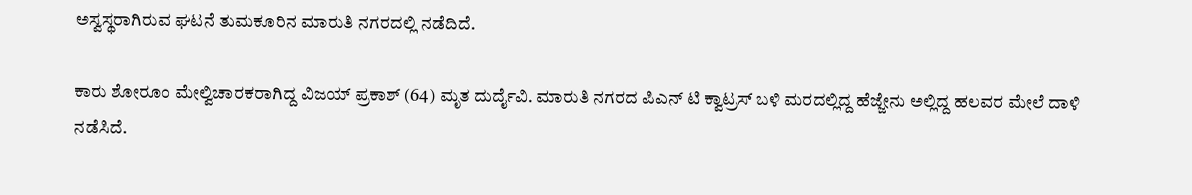ಅಸ್ವಸ್ಥರಾಗಿರುವ ಘಟನೆ ತುಮಕೂರಿನ ಮಾರುತಿ ನಗರದಲ್ಲಿ ನಡೆದಿದೆ.

ಕಾರು ಶೋರೂಂ ಮೇಲ್ವಿಚಾರಕರಾಗಿದ್ದ ವಿಜಯ್ ಪ್ರಕಾಶ್ (64) ಮೃತ ದುರ್ದೈವಿ. ಮಾರುತಿ ನಗರದ ಪಿಎನ್ ಟಿ ಕ್ವಾಟ್ರಸ್ ಬಳಿ ಮರದಲ್ಲಿದ್ದ ಹೆಜ್ಜೇನು ಅಲ್ಲಿದ್ದ ಹಲವರ ಮೇಲೆ ದಾಳಿ ನಡೆಸಿದೆ.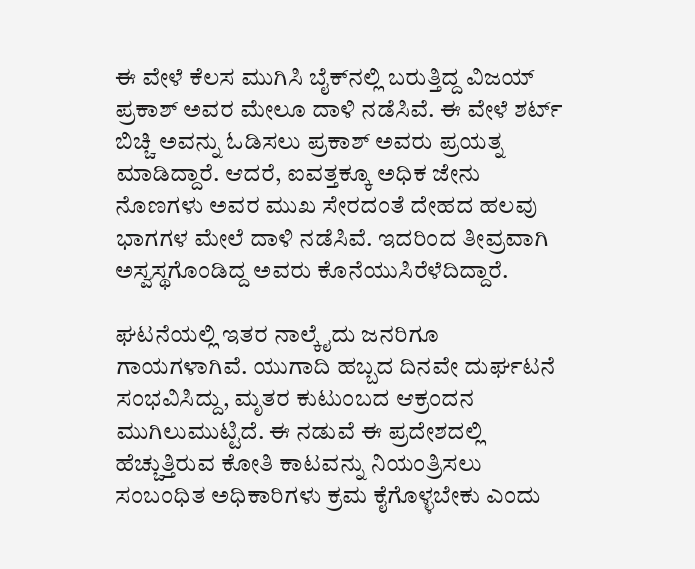ಈ ವೇಳೆ ಕೆಲಸ ಮುಗಿಸಿ ಬೈಕ್‌ನಲ್ಲಿ ಬರುತ್ತಿದ್ದ ವಿಜಯ್ ಪ್ರಕಾಶ್ ಅವರ ಮೇಲೂ ದಾಳಿ ನಡೆಸಿವೆ. ಈ ವೇಳೆ ಶರ್ಟ್ ಬಿಚ್ಚಿ ಅವನ್ನು ಓಡಿಸಲು ಪ್ರಕಾಶ್ ಅವರು ಪ್ರಯತ್ನ ಮಾಡಿದ್ದಾರೆ. ಆದರೆ, ಐವತ್ತಕ್ಕೂ ಅಧಿಕ ಜೇನು ನೊಣಗಳು ಅವರ ಮುಖ ಸೇರದಂತೆ ದೇಹದ ಹಲವು ಭಾಗಗಳ ಮೇಲೆ ದಾಳಿ ನಡೆಸಿವೆ. ಇದರಿಂದ ತೀವ್ರವಾಗಿ ಅಸ್ವಸ್ಥಗೊಂಡಿದ್ದ ಅವರು ಕೊನೆಯುಸಿರೆಳೆದಿದ್ದಾರೆ.

ಘಟನೆಯಲ್ಲಿ ಇತರ ನಾಲ್ಕೈದು ಜನರಿಗೂ ಗಾಯಗಳಾಗಿವೆ. ಯುಗಾದಿ ಹಬ್ಬದ ದಿನವೇ ದುರ್ಘಟನೆ ಸಂಭವಿಸಿದ್ದು, ಮೃತರ ಕುಟುಂಬದ ಆಕ್ರಂದನ ಮುಗಿಲುಮುಟ್ಟಿದೆ. ಈ ನಡುವೆ ಈ ಪ್ರದೇಶದಲ್ಲಿ ಹೆಚ್ಚುತ್ತಿರುವ ಕೋತಿ ಕಾಟವನ್ನು ನಿಯಂತ್ರಿಸಲು ಸಂಬಂಧಿತ ಅಧಿಕಾರಿಗಳು ಕ್ರಮ ಕೈಗೊಳ್ಳಬೇಕು ಎಂದು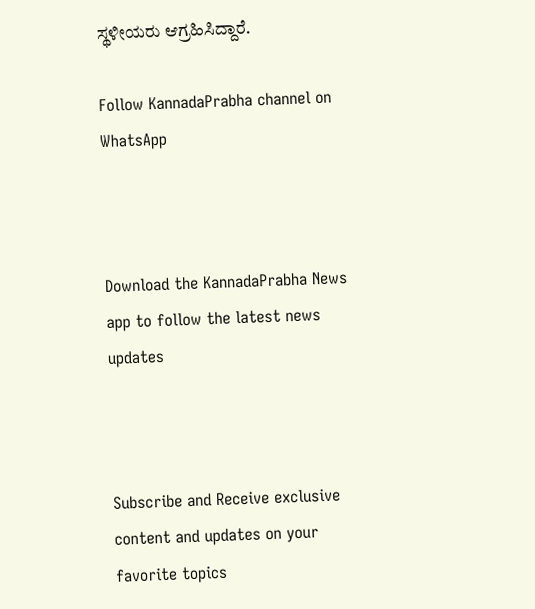ಸ್ಥಳೀಯರು ಆಗ್ರಹಿಸಿದ್ದಾರೆ.

Follow KannadaPrabha channel on WhatsApp



Download the KannadaPrabha News app to follow the latest news updates



Subscribe and Receive exclusive content and updates on your favorite topics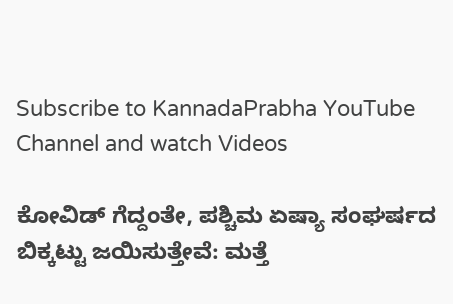Subscribe to KannadaPrabha YouTube Channel and watch Videos

ಕೋವಿಡ್‌ ಗೆದ್ದಂತೇ, ಪಶ್ಚಿಮ ಏಷ್ಯಾ ಸಂಘರ್ಷದ ಬಿಕ್ಕಟ್ಟು ಜಯಿಸುತ್ತೇವೆ: ಮತ್ತೆ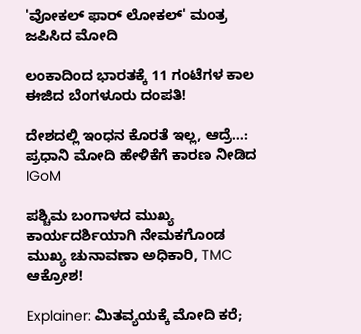'ವೋಕಲ್ ಫಾರ್ ಲೋಕಲ್' ಮಂತ್ರ ಜಪಿಸಿದ ಮೋದಿ

ಲಂಕಾದಿಂದ ಭಾರತಕ್ಕೆ 11 ಗಂಟೆಗಳ ಕಾಲ ಈಜಿದ ಬೆಂಗಳೂರು ದಂಪತಿ!

ದೇಶದಲ್ಲಿ ಇಂಧನ ಕೊರತೆ ಇಲ್ಲ, ಆದ್ರೆ...: ಪ್ರಧಾನಿ ಮೋದಿ ಹೇಳಿಕೆಗೆ ಕಾರಣ ನೀಡಿದ IGoM

ಪಶ್ಚಿಮ ಬಂಗಾಳದ ಮುಖ್ಯ ಕಾರ್ಯದರ್ಶಿಯಾಗಿ ನೇಮಕಗೊಂಡ ಮುಖ್ಯ ಚುನಾವಣಾ ಅಧಿಕಾರಿ, TMC ಆಕ್ರೋಶ!

Explainer: ಮಿತವ್ಯಯಕ್ಕೆ ಮೋದಿ ಕರೆ;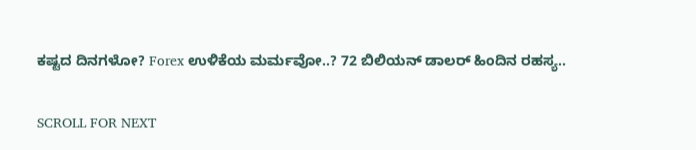ಕಷ್ಟದ ದಿನಗಳೋ? Forex ಉಳಿಕೆಯ ಮರ್ಮವೋ..? 72 ಬಿಲಿಯನ್ ಡಾಲರ್ ಹಿಂದಿನ ರಹಸ್ಯ..

SCROLL FOR NEXT